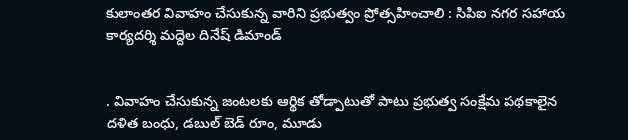కులాంతర వివాహం చేసుకున్న వారిని ప్రభుత్వం ప్రోత్సహించాలి : సిపిఐ నగర సహాయ కార్యదర్శి మద్దెల దినేష్ డిమాండ్


. వివాహం చేసుకున్న జంటలకు ఆర్థిక తోడ్పాటుతో పాటు ప్రభుత్వ సంక్షేమ పథకాలైన  దళిత బంధు, డబుల్ బెడ్ రూం, మూడు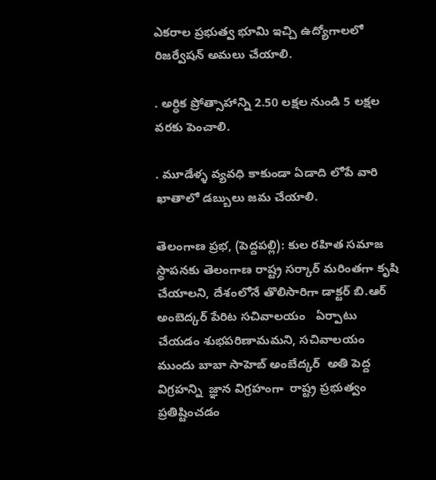ఎకరాల ప్రభుత్వ భూమి ఇచ్చి ఉద్యోగాలలో రిజర్వేషన్ అమలు చేయాలి.

. అర్ధిక ప్రోత్సాహాన్ని 2.50 లక్షల నుండి 5 లక్షల వరకు పెంచాలి.

. మూడేళ్ళ వ్యవధి కాకుండా ఏడాది లోపే వారి ఖాతాలో డబ్బులు జమ చేయాలి.

తెలంగాణ ప్రభ, (పెద్దపల్లి): కుల రహిత సమాజ స్థాపనకు తెలంగాణ రాష్ట్ర సర్కార్‌ మరింతగా కృషి చేయాలని, దేశంలోనే తొలిసారిగా డాక్టర్ బి.ఆర్ అంబెద్కర్ పేరిట సచివాలయం   ఏర్పాటు చేయడం శుభపరిణామమని, సచివాలయం ముందు బాబా సాహెబ్ అంబేద్కర్  అతి పెద్ద విగ్రహన్ని  జ్ఞాన విగ్రహంగా  రాష్ట్ర ప్రభుత్వం ప్రతిష్టించడం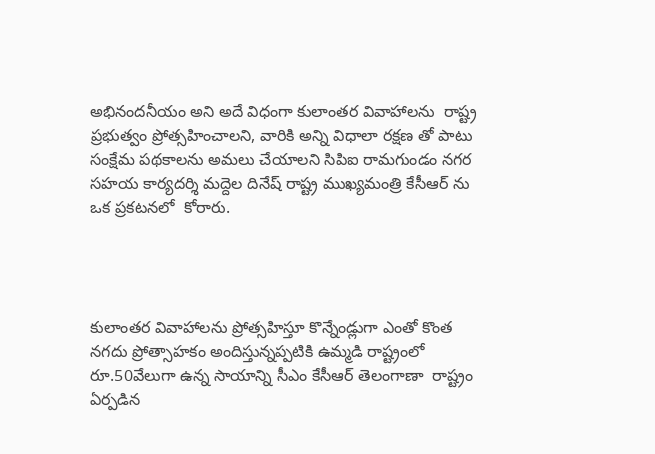అభినందనీయం అని అదే విధంగా కులాంతర వివాహాలను  రాష్ట్ర ప్రభుత్వం ప్రోత్సహించాలని, వారికి అన్ని విధాలా రక్షణ తో పాటు సంక్షేమ పథకాలను అమలు చేయాలని సిపిఐ రామగుండం నగర సహయ కార్యదర్శి మద్దెల దినేష్ రాష్ట్ర ముఖ్యమంత్రి కేసీఆర్ ను ఒక ప్రకటనలో  కోరారు.




కులాంతర వివాహాలను ప్రోత్సహిస్తూ కొన్నేండ్లుగా ఎంతో కొంత నగదు ప్రోత్సాహకం అందిస్తున్నప్పటికి ఉమ్మడి రాష్ట్రంలో రూ.50వేలుగా ఉన్న సాయాన్ని సీఎం కేసీఆర్‌ తెలంగాణా  రాష్ట్రం ఏర్పడిన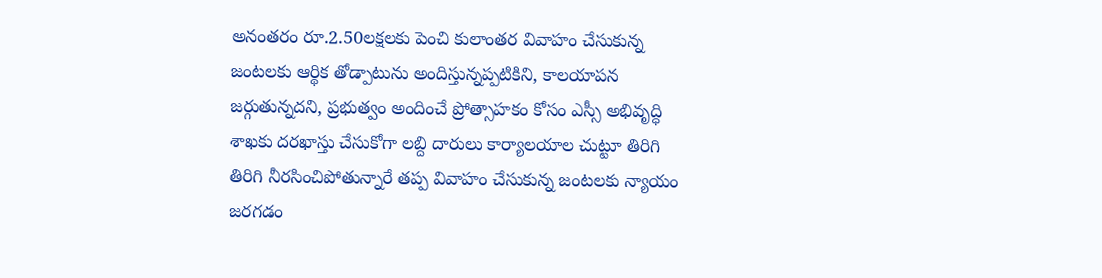అనంతరం రూ.2.50లక్షలకు పెంచి కులాంతర వివాహం చేసుకున్న జంటలకు ఆర్థిక తోడ్పాటును అందిస్తున్నప్పటికిని, కాలయాపన జర్గుతున్నదని, ప్రభుత్వం అందించే ప్రోత్సాహకం కోసం ఎస్సీ అభివృద్ధి శాఖకు దరఖాస్తు చేసుకోగా లబ్ది దారులు కార్యాలయాల చుట్టూ తిరిగి తిరిగి నీరసించిపోతున్నారే తప్ప వివాహం చేసుకున్న జంటలకు న్యాయం జరగడం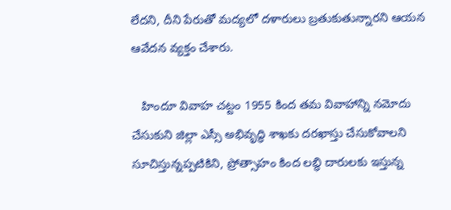లేదని, దీని పేరుతో మద్యలో దళారులు బ్రతుకుతున్నారని ఆయన ఆవేదన వ్యక్తం చేశారు.

   హిందూ వివాహ చట్టం 1955 కింద తమ వివాహాన్ని నమోదు చేసుకుని జిల్లా ఎస్సీ అభివృద్ధి శాఖకు దరఖాస్తు చేసుకోవాలని సూచిస్తున్నప్పటికిని, ప్రోత్సాహం కింద లబ్ధి దారులకు ఇస్తున్న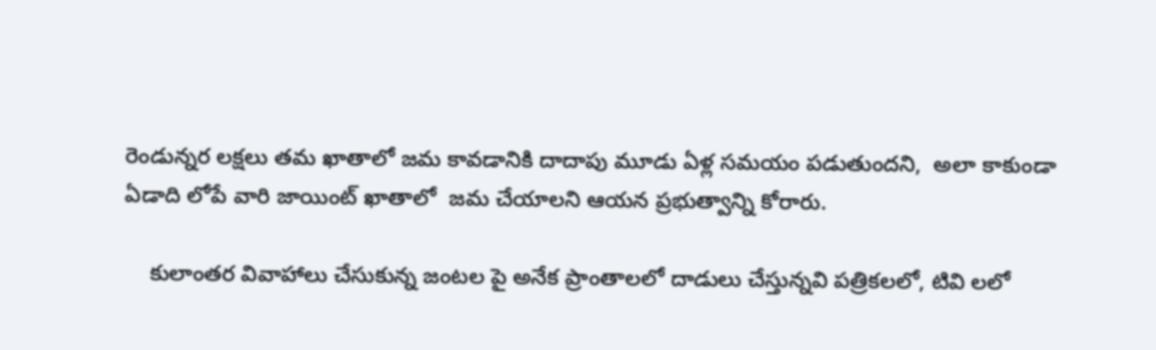రెండున్నర లక్షలు తమ ఖాతాలో జమ కావడానికి దాదాపు మూడు ఏళ్ల సమయం పడుతుందని,  అలా కాకుండా ఏడాది లోపే వారి జాయింట్ ఖాతాలో  జమ చేయాలని ఆయన ప్రభుత్వాన్ని కోరారు.

    కులాంతర వివాహాలు చేసుకున్న జంటల పై అనేక ప్రాంతాలలో దాడులు చేస్తున్నవి పత్రికలలో, టివి లలో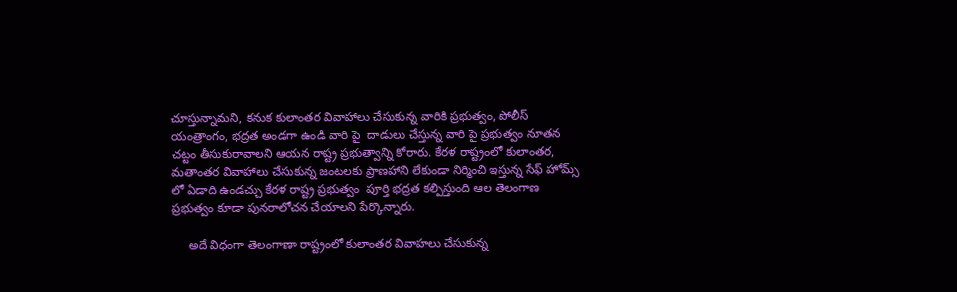చూస్తున్నామని, కనుక కులాంతర వివాహాలు చేసుకున్న వారికి ప్రభుత్వం, పోలీస్ యంత్రాంగం, భద్రత అండగా ఉండి వారి పై  దాడులు చేస్తున్న వారి పై ప్రభుత్వం నూతన  చట్టం తీసుకురావాలని ఆయన రాష్ట్ర ప్రభుత్వాన్ని కోరారు. కేరళ రాష్ట్రంలో కులాంతర, మతాంతర వివాహాలు చేసుకున్న జంటలకు ప్రాణహాని లేకుండా నిర్మించి ఇస్తున్న సేఫ్ హోమ్స్ లో ఏడాది ఉండచ్చు కేరళ రాష్ట్ర ప్రభుత్వం  పూర్తి భద్రత కల్పిస్తుంది ఆల తెలంగాణ ప్రభుత్వం కూడా పునరాలోచన చేయాలని పేర్కొన్నారు.

     అదే విధంగా తెలంగాణా రాష్ట్రంలో కులాంతర వివాహలు చేసుకున్న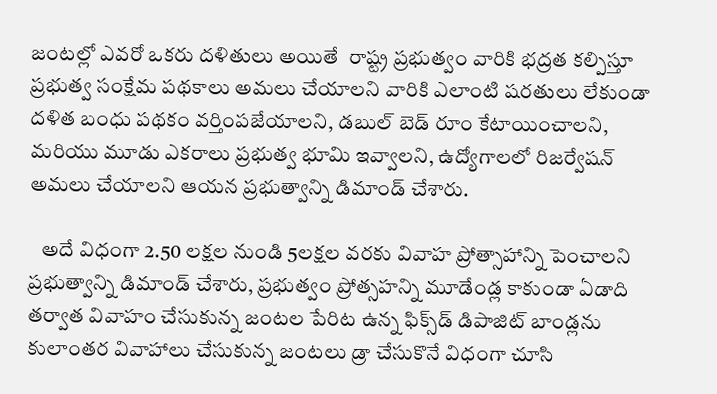జంటల్లో ఎవరో ఒకరు దళితులు అయితే  రాష్ట్ర ప్రభుత్వం వారికి భద్రత కల్పిస్తూ ప్రభుత్వ సంక్షేమ పథకాలు అమలు చేయాలని వారికి ఎలాంటి షరతులు లేకుండా  దళిత బంధు పథకం వర్తింపజేయాలని, డబుల్ బెడ్ రూం కేటాయించాలని, మరియు మూడు ఎకరాలు ప్రభుత్వ భూమి ఇవ్వాలని, ఉద్యోగాలలో రిజర్వేషన్ అమలు చేయాలని ఆయన ప్రభుత్వాన్ని డిమాండ్ చేశారు.

   అదే విధంగా 2.50 లక్షల నుండి 5లక్షల వరకు వివాహ ప్రోత్సాహాన్ని పెంచాలని ప్రభుత్వాన్ని డిమాండ్ చేశారు, ప్రభుత్వం ప్రోత్సహన్ని మూడేండ్ల కాకుండా ఏడాది  తర్వాత వివాహం చేసుకున్న జంటల పేరిట ఉన్న ఫిక్స్‌డ్‌ డిపాజిట్‌ బాండ్లను కులాంతర వివాహాలు చేసుకున్న జంటలు డ్రా చేసుకొనే విధంగా చూసి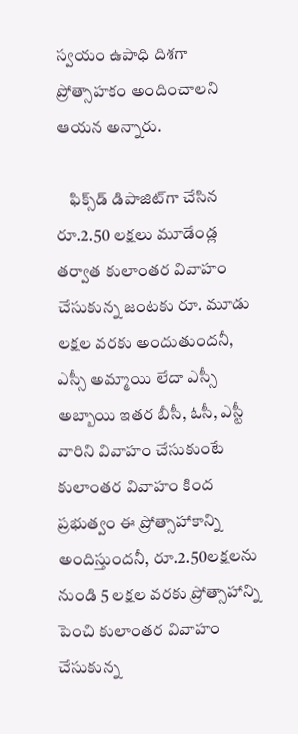స్వయం ఉపాధి దిశగా  ప్రోత్సాహకం అందించాలని ఆయన అన్నారు.

    ఫిక్స్‌డ్‌ డిపాజిట్‌గా చేసిన రూ.2.50 లక్షలు మూడేండ్ల తర్వాత కులాంతర వివాహం చేసుకున్న జంటకు రూ. మూడు లక్షల వరకు అందుతుందనీ, ఎస్సీ అమ్మాయి లేదా ఎస్సీ అబ్బాయి ఇతర బీసీ, ఓసీ, ఎస్టీ వారిని వివాహం చేసుకుంటే కులాంతర వివాహం కింద ప్రభుత్వం ఈ ప్రోత్సాహాకాన్ని అందిస్తుందనీ, రూ.2.50లక్షలను నుండి 5 లక్షల వరకు ప్రోత్సాహాన్ని పెంచి కులాంతర వివాహం చేసుకున్న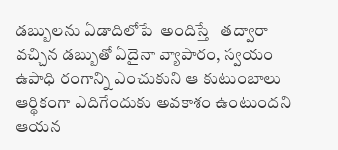డబ్బులను ఏడాదిలోపే  అందిస్తే   తద్వారా వచ్చిన డబ్బుతో ఏదైనా వ్యాపారం, స్వయం ఉపాధి రంగాన్ని ఎంచుకుని ఆ కుటుంబాలు ఆర్థికంగా ఎదిగేందుకు అవకాశం ఉంటుందని ఆయన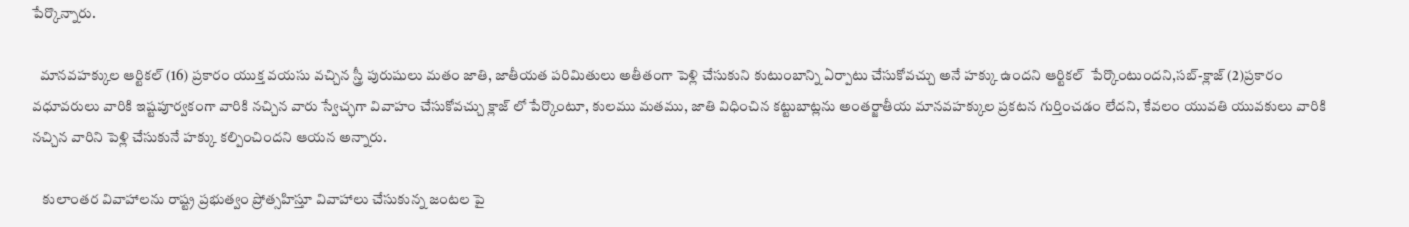పేర్కొన్నారు.

   మానవహక్కుల ఆర్టికల్ (16) ప్రకారం యుక్త వయసు వచ్చిన స్త్రీ పురుషులు మతం జాతి, జాతీయత పరిమితులు అతీతంగా పెళ్లి చేసుకుని కుటుంబాన్ని ఏర్పాటు చేసుకోవచ్చు అనే హక్కు ఉందని ఆర్టికల్  పేర్కొంటుందని,సబ్-క్లాజ్ (2)ప్రకారం వధూవరులు వారికి ఇష్టపూర్వకంగా వారికి నచ్చిన వారు స్వేచ్ఛగా వివాహం చేసుకోవచ్చు క్లాజ్ లో పేర్కొంటూ, కులము మతము, జాతి విధించిన కట్టుబాట్లను అంతర్జాతీయ మానవహక్కుల ప్రకటన గుర్తించడం లేదని, కేవలం యువతి యువకులు వారికి నచ్చిన వారిని పెళ్లి చేసుకునే హక్కు కల్పించిందని ఆయన అన్నారు.

    కులాంతర వివాహాలను రాష్ట్ర ప్రభుత్వం ప్రోత్సహిస్తూ వివాహాలు చేసుకున్న జంటల పై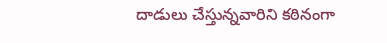దాడులు చేస్తున్నవారిని కఠినంగా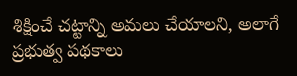శిక్షించే చట్టాన్ని అమలు చేయాలని, అలాగే ప్రభుత్వ పథకాలు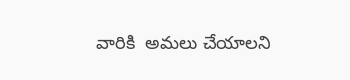వారికి  అమలు చేయాలని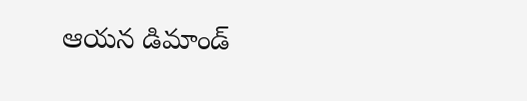ఆయన డిమాండ్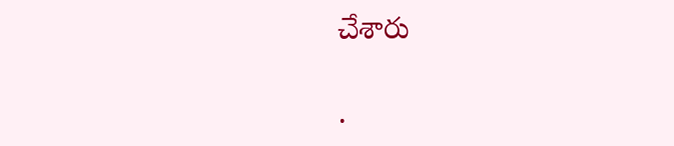చేశారు

.